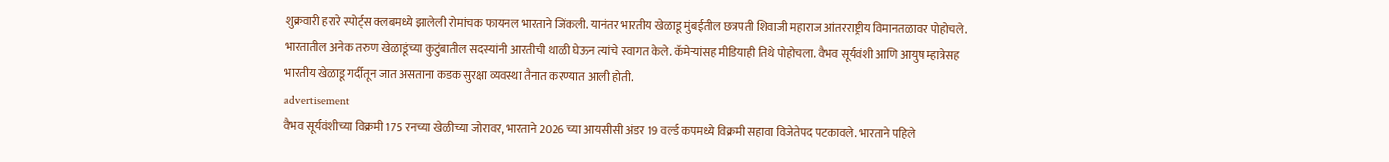शुक्रवारी हरारे स्पोर्ट्स क्लबमध्ये झालेली रोमांचक फायनल भारताने जिंकली. यानंतर भारतीय खेळाडू मुंबईतील छत्रपती शिवाजी महाराज आंतरराष्ट्रीय विमानतळावर पोहोचले. भारतातील अनेक तरुण खेळाडूंच्या कुटुंबातील सदस्यांनी आरतीची थाळी घेऊन त्यांचे स्वागत केले. कॅमेऱ्यांसह मीडियाही तिथे पोहोचला. वैभव सूर्यवंशी आणि आयुष म्हात्रेसह भारतीय खेळाडू गर्दीतून जात असताना कडक सुरक्षा व्यवस्था तैनात करण्यात आली होती.
advertisement
वैभव सूर्यवंशीच्या विक्रमी 175 रनच्या खेळीच्या जोरावर, भारताने 2026 च्या आयसीसी अंडर 19 वर्ल्ड कपमध्ये विक्रमी सहावा विजेतेपद पटकावले. भारताने पहिले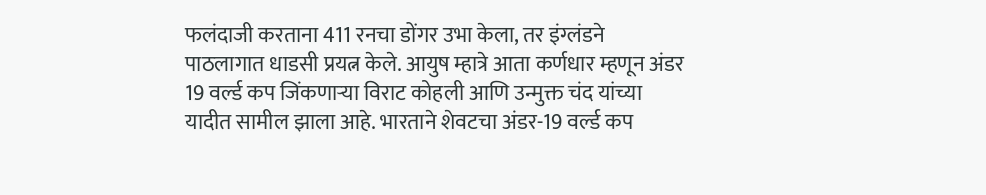फलंदाजी करताना 411 रनचा डोंगर उभा केला, तर इंग्लंडने पाठलागात धाडसी प्रयत्न केले. आयुष म्हात्रे आता कर्णधार म्हणून अंडर 19 वर्ल्ड कप जिंकणाऱ्या विराट कोहली आणि उन्मुक्त चंद यांच्या यादीत सामील झाला आहे. भारताने शेवटचा अंडर-19 वर्ल्ड कप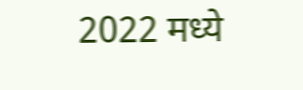2022 मध्ये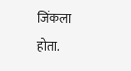जिंकला होता.